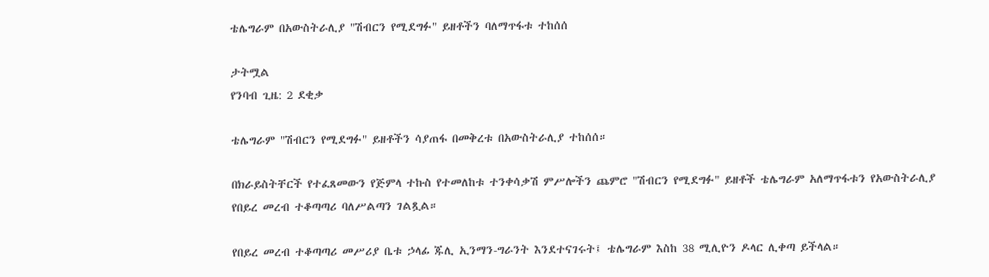ቴሌግራም በአውስትራሊያ "ሽብርን የሚደግፉ" ይዘቶችን ባለማጥፋቱ ተከሰሰ

ታትሟል
የንባብ ጊዜ: 2 ደቂቃ

ቴሌግራም "ሽብርን የሚደግፉ" ይዘቶችን ሳያጠፋ በመቅረቱ በአውስትራሊያ ተከሰሰ።

በክራይስትቸርች የተፈጸመውን የጅምላ ተኩስ የተመለከቱ ተንቀሳቃሽ ምሥሎችን ጨምሮ "ሽብርን የሚደግፉ" ይዘቶች ቴሌግራም አለማጥፋቱን የአውስትራሊያ የበይረ መረብ ተቆጣጣሪ ባለሥልጣን ገልጿል።

የበይረ መረብ ተቆጣጣሪ መሥሪያ ቤቱ ኃላፊ ጁሊ ኢንማን-ግራንት እንደተናገሩት፤ ቴሌግራም እስከ 38 ሚሊዮን ዶላር ሊቀጣ ይችላል።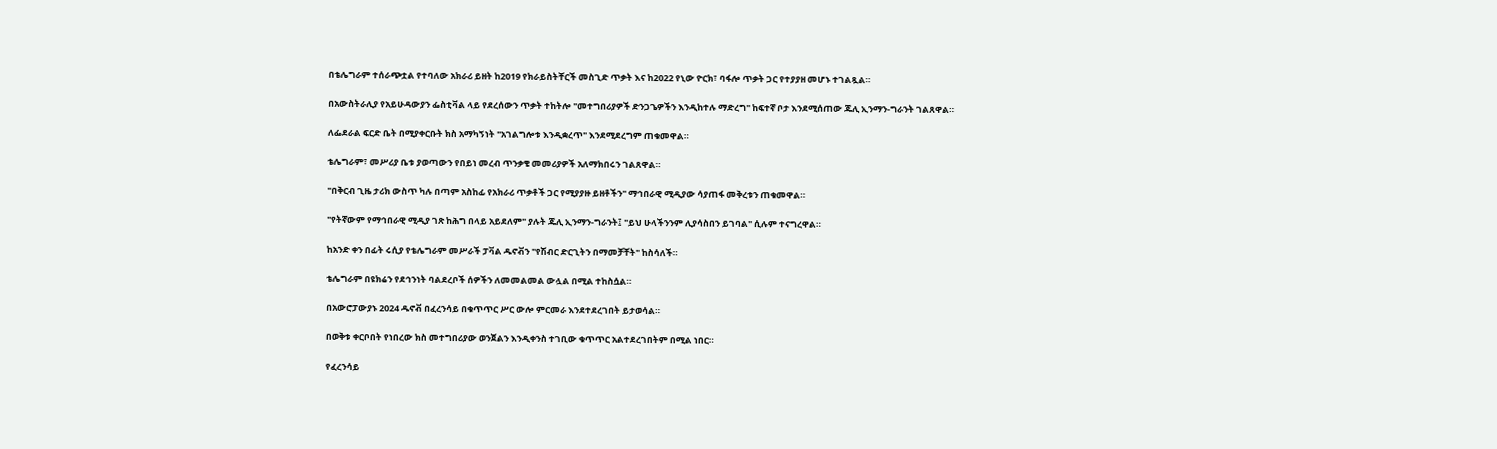በቴሌግራም ተሰራጭቷል የተባለው አክራሪ ይዘት ከ2019 የክራይስትቸርች መስጊድ ጥቃት እና ከ2022 የኒው ዮርክ፣ ባፋሎ ጥቃት ጋር የተያያዘ መሆኑ ተገልጿል።

በአውስትራሊያ የአይሁዳውያን ፌስቲቫል ላይ የደረሰውን ጥቃት ተከትሎ "መተግበሪያዎች ድንጋጌዎችን እንዲከተሉ ማድረግ" ከፍተኛ ቦታ እንደሚሰጠው ጁሊ ኢንማን-ግራንት ገልጸዋል።

ለፌደራል ፍርድ ቤት በሚያቀርቡት ክስ አማካኝነት "አገልግሎቱ እንዲቋረጥ" እንደሚደረግም ጠቁመዋል።

ቴሌግራም፣ መሥሪያ ቤቱ ያወጣውን የበይነ መረብ ጥንቃቄ መመሪያዎች አለማክበሩን ገልጸዋል።

"በቅርብ ጊዜ ታሪክ ውስጥ ካሉ በጣም አስከፊ የአክራሪ ጥቃቶች ጋር የሚያያዙ ይዘቶችን" ማኅበራዊ ሚዲያው ሳያጠፋ መቅረቱን ጠቁመዋል።

"የትኛውም የማኅበራዊ ሚዲያ ገጽ ከሕግ በላይ አይደለም" ያሉት ጁሊ ኢንማን-ግራንት፤ "ይህ ሁላችንንም ሊያሳስበን ይገባል" ሲሉም ተናግረዋል።

ከአንድ ቀን በፊት ሩሲያ የቴሌግራም መሥራች ፓቫል ዱኖቭን "የሽብር ድርጊትን በማመቻቸት" ከስሳለች።

ቴሌግራም በዩክሬን የደኅንነት ባልደረቦች ሰዎችን ለመመልመል ውሏል በሚል ተከስሷል።

በአውሮፓውያኑ 2024 ዱኖቭ በፈረንሳይ በቁጥጥር ሥር ውሎ ምርመራ እንደተደረገበት ይታወሳል።

በወቅቱ ቀርቦበት የነበረው ክስ መተግበሪያው ወንጀልን እንዲቀንስ ተገቢው ቁጥጥር አልተደረገበትም በሚል ነበር።

የፈረንሳይ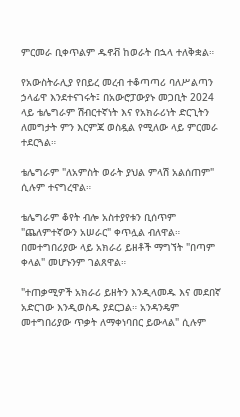ምርመራ ቢቀጥልም ዱኖቭ ከወራት በኋላ ተለቅቋል።

የአውስትራሊያ የበይረ መረብ ተቆጣጣሪ ባለሥልጣን ኃላፊዋ እንደተናገሩት፤ በአውሮፓውያኑ መጋቢት 2024 ላይ ቴሌግራም ሽብርተኛነት እና የአክራሪነት ድርጊትን ለመግታት ምን እርምጃ ወስዷል የሚለው ላይ ምርመራ ተደርጓል።

ቴሌግራም "ለአምስት ወራት ያህል ምላሽ አልሰጠም" ሲሉም ተናግረዋል።

ቴሌግራም ቆየት ብሎ አስተያየቱን ቢሰጥም "ጨለምተኛውን አሠራር" ቀጥሏል ብለዋል። በመተግበሪያው ላይ አክራሪ ይዘቶች ማግኘት "በጣም ቀላል" መሆኑንም ገልጸዋል።

"ተጠቃሚዎች አክራሪ ይዘትን እንዲላመዱ እና መደበኛ አድርገው እንዲወስዱ ያደርጋል። አንዳንዴም መተግበሪያው ጥቃት ለማቀነባበር ይውላል" ሲሉም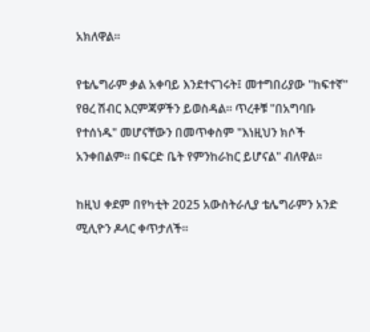አክለዋል።

የቴሌግራም ቃል አቀባይ እንደተናገሩት፤ መተግበሪያው "ከፍተኛ" የፀረ ሽብር እርምጃዎችን ይወስዳል። ጥረቶቹ "በአግባቡ የተሰነዱ" መሆናቸውን በመጥቀስም "እነዚህን ክሶች አንቀበልም። በፍርድ ቤት የምንከራከር ይሆናል" ብለዋል።

ከዚህ ቀደም በየካቲት 2025 አውስትራሊያ ቴሌግራምን አንድ ሚሊዮን ዶላር ቀጥታለች።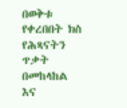በወቅቱ የቀረበበት ክስ የሕጻናትን ጥቃት በመከላከል እና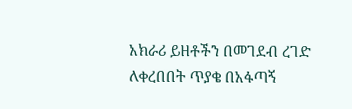አክራሪ ይዘቶችን በመገደብ ረገድ ለቀረበበት ጥያቄ በአፋጣኝ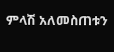ምላሽ አለመስጠቱን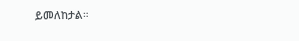ይመለከታል።